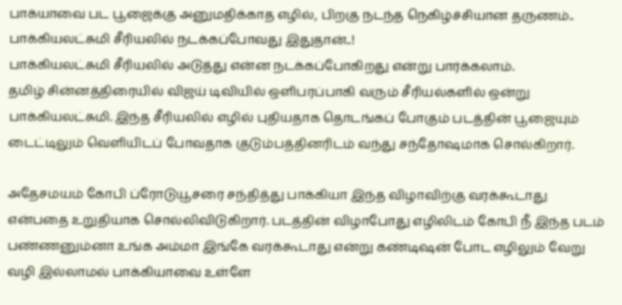பாக்யாவை பட பூஜைக்கு அனுமதிக்காத எழில், பிறகு நடந்த நெகிழ்ச்சியான தருணம்.. பாக்கியலட்சுமி சீரியலில் நடக்கப்போவது இதுதான்..!
பாக்கியலட்சுமி சீரியலில் அடுத்து என்ன நடக்கப்போகிறது என்று பார்க்கலாம்.
தமிழ் சின்னத்திரையில் விஜய் டிவியில் ஒளிபரப்பாகி வரும் சீரியல்களில் ஒன்று பாக்கியலட்சுமி. இந்த சீரியலில் எழில் புதியதாக தொடங்கப் போகும் படத்தின் பூஜையும் டைட்டிலும் வெளியிடப் போவதாக குடும்பத்தினரிடம் வந்து சந்தோஷமாக சொல்கிறார்.

அதேசமயம் கோபி ப்ரோடுயூசரை சந்தித்து பாக்கியா இந்த விழாவிற்கு வரக்கூடாது என்பதை உறுதியாக சொல்லிவிடுகிறார். படத்தின் விழாபோது எழிலிடம் கோபி நீ இந்த படம் பண்ணனும்னா உங்க அம்மா இங்கே வரக்கூடாது என்று கண்டிஷன் போட எழிலும் வேறு வழி இல்லாமல் பாக்கியாவை உள்ளே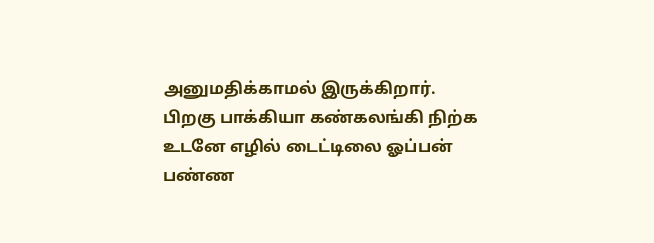அனுமதிக்காமல் இருக்கிறார்.
பிறகு பாக்கியா கண்கலங்கி நிற்க உடனே எழில் டைட்டிலை ஓப்பன் பண்ண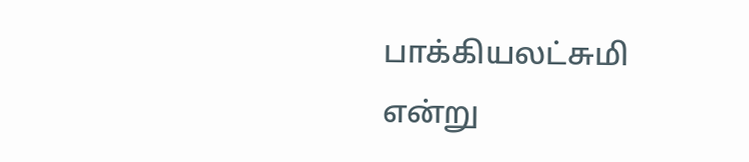பாக்கியலட்சுமி என்று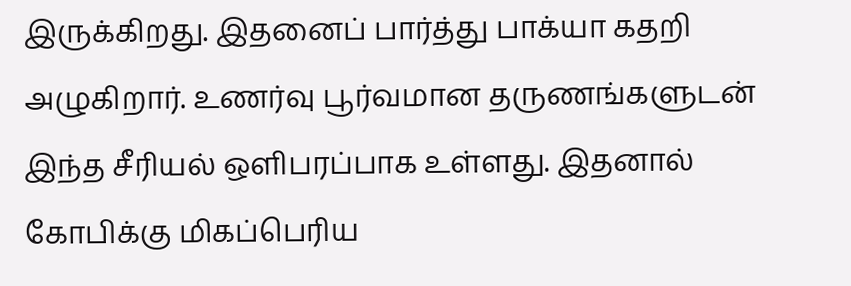இருக்கிறது. இதனைப் பார்த்து பாக்யா கதறி அழுகிறார். உணர்வு பூர்வமான தருணங்களுடன் இந்த சீரியல் ஒளிபரப்பாக உள்ளது. இதனால் கோபிக்கு மிகப்பெரிய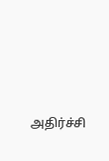அதிர்ச்சி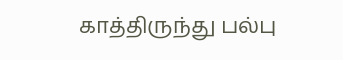காத்திருந்து பல்பு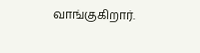வாங்குகிறார்.